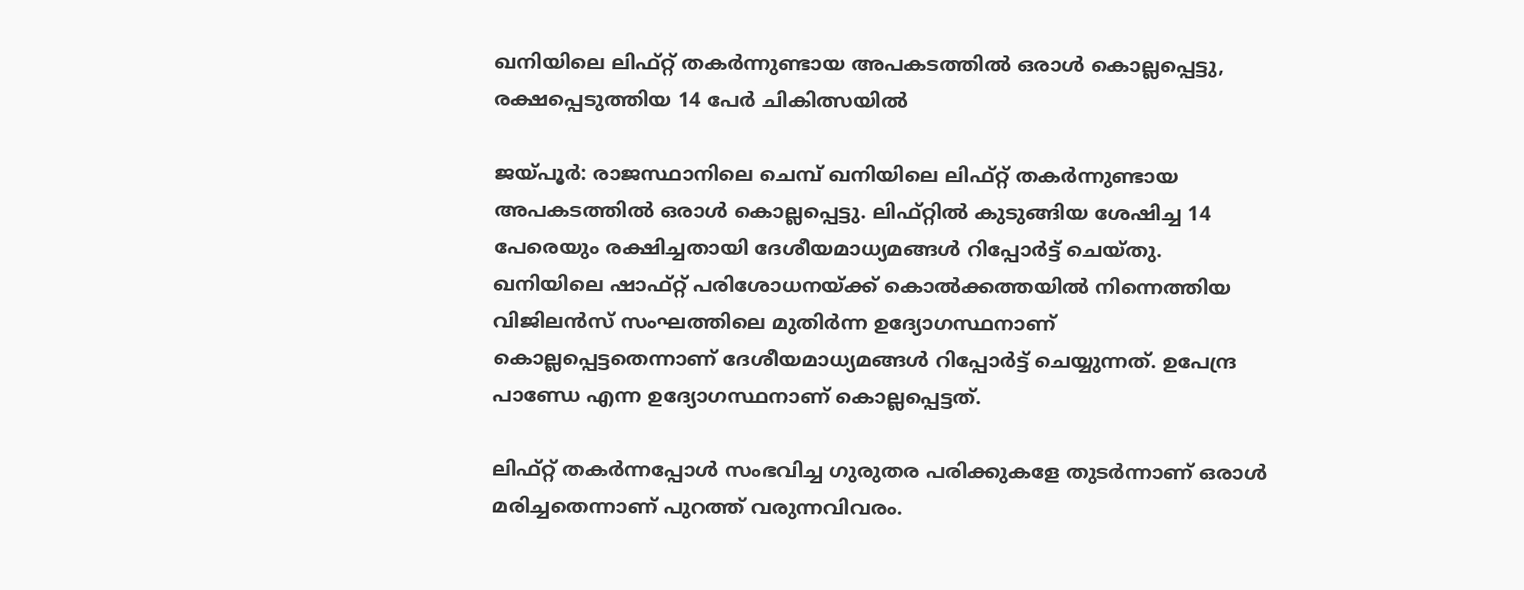ഖനിയിലെ ലിഫ്റ്റ് തകര്‍ന്നുണ്ടായ അപകടത്തില്‍ ഒരാള്‍ കൊല്ലപ്പെട്ടു, രക്ഷപ്പെടുത്തിയ 14 പേര്‍ ചികിത്സയില്‍

ജയ്പൂര്‍: രാജസ്ഥാനിലെ ചെമ്പ് ഖനിയിലെ ലിഫ്റ്റ് തകര്‍ന്നുണ്ടായ അപകടത്തില്‍ ഒരാള്‍ കൊല്ലപ്പെട്ടു. ലിഫ്റ്റില്‍ കുടുങ്ങിയ ശേഷിച്ച 14 പേരെയും രക്ഷിച്ചതായി ദേശീയമാധ്യമങ്ങള്‍ റിപ്പോര്‍ട്ട് ചെയ്തു. ഖനിയിലെ ഷാഫ്റ്റ് പരിശോധനയ്ക്ക് കൊല്‍ക്കത്തയില്‍ നിന്നെത്തിയ വിജിലന്‍സ് സംഘത്തിലെ മുതിര്‍ന്ന ഉദ്യോഗസ്ഥനാണ് കൊല്ലപ്പെട്ടതെന്നാണ് ദേശീയമാധ്യമങ്ങള്‍ റിപ്പോര്‍ട്ട് ചെയ്യുന്നത്. ഉപേന്ദ്ര പാണ്ഡേ എന്ന ഉദ്യോഗസ്ഥനാണ് കൊല്ലപ്പെട്ടത്.

ലിഫ്റ്റ് തകര്‍ന്നപ്പോള്‍ സംഭവിച്ച ഗുരുതര പരിക്കുകളേ തുടര്‍ന്നാണ് ഒരാള്‍ മരിച്ചതെന്നാണ് പുറത്ത് വരുന്നവിവരം.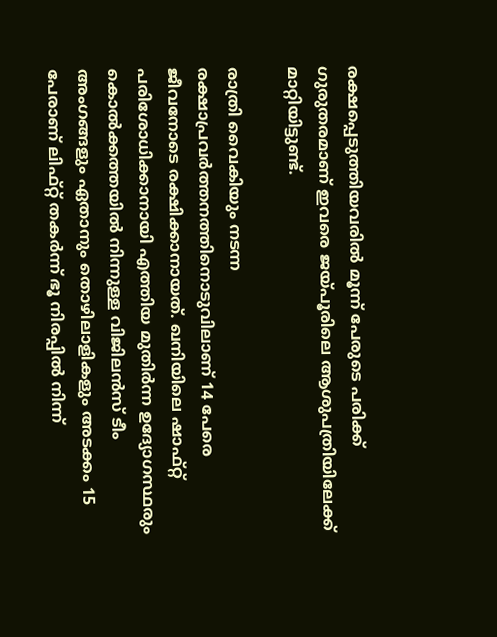രക്ഷപ്പെടുത്തിയവരില്‍ മൂന്ന് പേരുടെ പരിക്ക് ഗുരുതരമാണ് ഇവരെ ജയ്പൂരിലെ ആശുപത്രിയിലേക്ക് മാറ്റിയിട്ടുണ്ട്.

രാത്രി വൈകിയും നടന്ന രക്ഷാപ്രവര്‍ത്തനത്തിനൊടുവിലാണ് 14 പേരെ ജീവനോടെ രക്ഷിക്കാനായത്. ഖനിയിലെ ഷാഫ്റ്റ് പരിശോധിക്കാനായി എത്തിയ മുതിര്‍ന്ന ഉദ്യോഗസ്ഥരും കൊല്‍ക്കത്തയില്‍ നിന്നുള്ള വിജിലന്‍സ് ടീം അംഗങ്ങളും ഏതാനും തൊഴിലാളികളും അടക്കം 15 പേരാണ് ലിഫ്റ്റ് തകര്‍ന്ന് ഭൂ നിരപ്പില്‍ നിന്ന്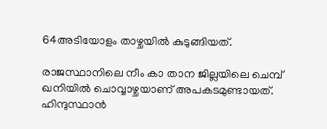64അടിയോളം താഴ്ചയില്‍ കുടുങ്ങിയത്.

രാജസ്ഥാനിലെ നീം കാ താന ജില്ലയിലെ ചെമ്പ് ഖനിയില്‍ ചൊവ്വാഴ്ചയാണ് അപകടമുണ്ടായത്. ഹിന്ദുസ്ഥാന്‍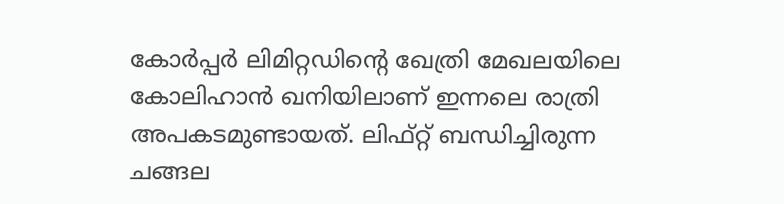കോര്‍പ്പര്‍ ലിമിറ്റഡിന്റെ ഖേത്രി മേഖലയിലെ കോലിഹാന്‍ ഖനിയിലാണ് ഇന്നലെ രാത്രി അപകടമുണ്ടായത്. ലിഫ്റ്റ് ബന്ധിച്ചിരുന്ന ചങ്ങല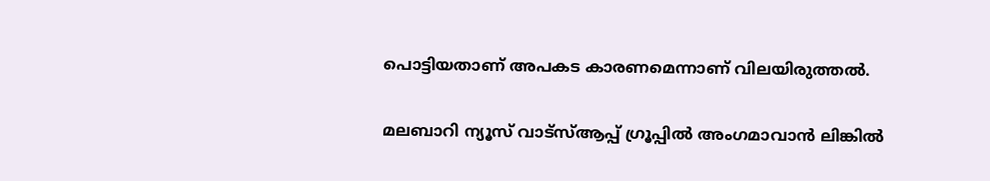പൊട്ടിയതാണ് അപകട കാരണമെന്നാണ് വിലയിരുത്തല്‍.

മലബാറി ന്യൂസ് വാട്‌സ്ആപ്പ് ഗ്രൂപ്പില്‍ അംഗമാവാന്‍ ലിങ്കില്‍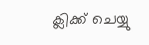ക്ലിക്ക് ചെയ്യു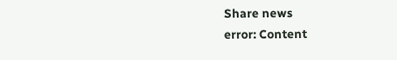Share news
error: Content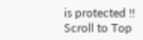is protected !!
Scroll to Top